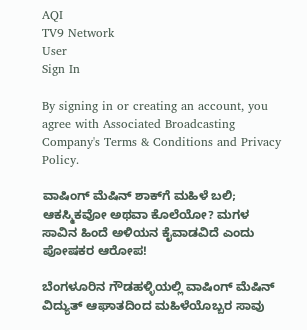AQI
TV9 Network
User
Sign In

By signing in or creating an account, you agree with Associated Broadcasting Company's Terms & Conditions and Privacy Policy.

ವಾಷಿಂಗ್ ಮೆಷಿನ್ ಶಾಕ್‌ಗೆ ಮಹಿಳೆ ಬಲಿ; ಆಕಸ್ಮಿಕವೋ ಅಥವಾ ಕೊಲೆಯೋ? ಮಗಳ ಸಾವಿನ ಹಿಂದೆ ಅಳಿಯನ ಕೈವಾಡವಿದೆ ಎಂದು ಪೋಷಕರ ಆರೋಪ!

ಬೆಂಗಳೂರಿನ ಗೌಡಹಳ್ಳಿಯಲ್ಲಿ ವಾಷಿಂಗ್ ಮೆಷಿನ್ ವಿದ್ಯುತ್ ಆಘಾತದಿಂದ ಮಹಿಳೆಯೊಬ್ಬರ ಸಾವು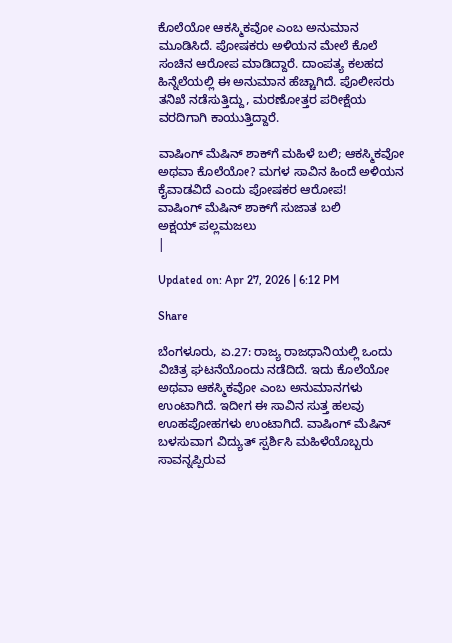ಕೊಲೆಯೋ ಆಕಸ್ಮಿಕವೋ ಎಂಬ ಅನುಮಾನ ಮೂಡಿಸಿದೆ. ಪೋಷಕರು ಅಳಿಯನ ಮೇಲೆ ಕೊಲೆ ಸಂಚಿನ ಆರೋಪ ಮಾಡಿದ್ದಾರೆ. ದಾಂಪತ್ಯ ಕಲಹದ ಹಿನ್ನೆಲೆಯಲ್ಲಿ ಈ ಅನುಮಾನ ಹೆಚ್ಚಾಗಿದೆ. ಪೊಲೀಸರು ತನಿಖೆ ನಡೆಸುತ್ತಿದ್ದು, ಮರಣೋತ್ತರ ಪರೀಕ್ಷೆಯ ವರದಿಗಾಗಿ ಕಾಯುತ್ತಿದ್ದಾರೆ.

ವಾಷಿಂಗ್ ಮೆಷಿನ್ ಶಾಕ್‌ಗೆ ಮಹಿಳೆ ಬಲಿ; ಆಕಸ್ಮಿಕವೋ ಅಥವಾ ಕೊಲೆಯೋ? ಮಗಳ ಸಾವಿನ ಹಿಂದೆ ಅಳಿಯನ ಕೈವಾಡವಿದೆ ಎಂದು ಪೋಷಕರ ಆರೋಪ!
ವಾಷಿಂಗ್ ಮೆಷಿನ್ ಶಾಕ್‌ಗೆ ಸುಜಾತ ಬಲಿ
ಅಕ್ಷಯ್ ಪಲ್ಲಮಜಲು
|

Updated on: Apr 27, 2026 | 6:12 PM

Share

ಬೆಂಗಳೂರು, ಏ.27: ರಾಜ್ಯ ರಾಜಧಾನಿಯಲ್ಲಿ ಒಂದು ವಿಚಿತ್ರ ಘಟನೆಯೊಂದು ನಡೆದಿದೆ. ಇದು ಕೊಲೆಯೋ ಅಥವಾ ಆಕಸ್ಮಿಕವೋ ಎಂಬ ಅನುಮಾನಗಳು ಉಂಟಾಗಿದೆ. ಇದೀಗ ಈ ಸಾವಿನ ಸುತ್ತ ಹಲವು ಊಹಪೋಹಗಳು ಉಂಟಾಗಿದೆ. ವಾಷಿಂಗ್ ಮೆಷಿನ್ ಬಳಸುವಾಗ ವಿದ್ಯುತ್ ಸ್ಪರ್ಶಿಸಿ ಮಹಿಳೆಯೊಬ್ಬರು ಸಾವನ್ನಪ್ಪಿರುವ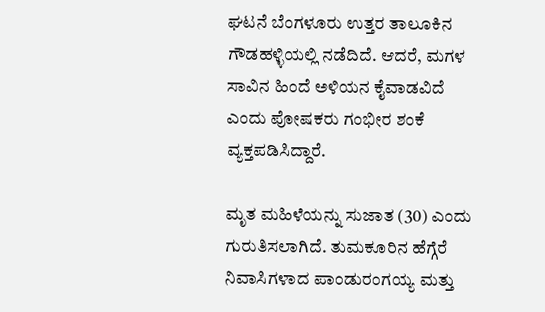ಘಟನೆ ಬೆಂಗಳೂರು ಉತ್ತರ ತಾಲೂಕಿನ ಗೌಡಹಳ್ಳಿಯಲ್ಲಿ ನಡೆದಿದೆ. ಆದರೆ, ಮಗಳ ಸಾವಿನ ಹಿಂದೆ ಅಳಿಯನ ಕೈವಾಡವಿದೆ ಎಂದು ಪೋಷಕರು ಗಂಭೀರ ಶಂಕೆ ವ್ಯಕ್ತಪಡಿಸಿದ್ದಾರೆ.

ಮೃತ ಮಹಿಳೆಯನ್ನು ಸುಜಾತ (30) ಎಂದು ಗುರುತಿಸಲಾಗಿದೆ. ತುಮಕೂರಿನ ಹೆಗ್ಗೆರೆ ನಿವಾಸಿಗಳಾದ ಪಾಂಡುರಂಗಯ್ಯ ಮತ್ತು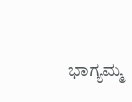ಭಾಗ್ಯಮ್ಮ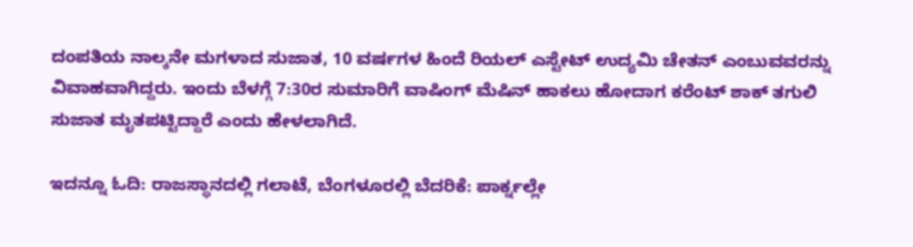ದಂಪತಿಯ ನಾಲ್ಕನೇ ಮಗಳಾದ ಸುಜಾತ, 10 ವರ್ಷಗಳ ಹಿಂದೆ ರಿಯಲ್ ಎಸ್ಟೇಟ್ ಉದ್ಯಮಿ ಚೇತನ್ ಎಂಬುವವರನ್ನು ವಿವಾಹವಾಗಿದ್ದರು. ಇಂದು ಬೆಳಗ್ಗೆ 7:30ರ ಸುಮಾರಿಗೆ ವಾಷಿಂಗ್ ಮೆಷಿನ್ ಹಾಕಲು ಹೋದಾಗ ಕರೆಂಟ್ ಶಾಕ್ ತಗುಲಿ ಸುಜಾತ ಮೃತಪಟ್ಟಿದ್ದಾರೆ ಎಂದು ಹೇಳಲಾಗಿದೆ.

ಇದನ್ನೂ ಓದಿ: ರಾಜಸ್ಥಾನದಲ್ಲಿ ಗಲಾಟೆ, ಬೆಂಗಳೂರಲ್ಲಿ ಬೆದರಿಕೆ: ಪಾರ್ಕ್ನಲ್ಲೇ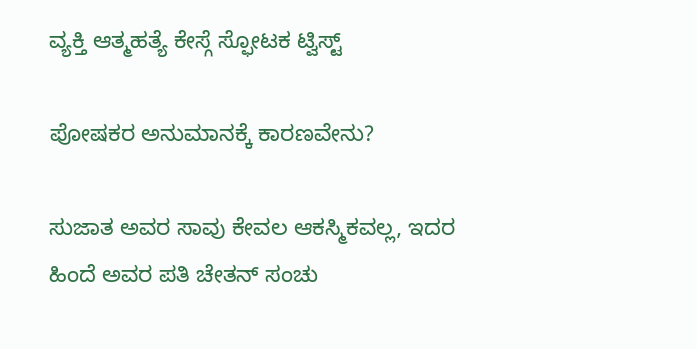ವ್ಯಕ್ತಿ ಆತ್ಮಹತ್ಯೆ ಕೇಸ್ಗೆ ಸ್ಫೋಟಕ ಟ್ವಿಸ್ಟ್

ಪೋಷಕರ ಅನುಮಾನಕ್ಕೆ ಕಾರಣವೇನು?

ಸುಜಾತ ಅವರ ಸಾವು ಕೇವಲ ಆಕಸ್ಮಿಕವಲ್ಲ, ಇದರ ಹಿಂದೆ ಅವರ ಪತಿ ಚೇತನ್ ಸಂಚು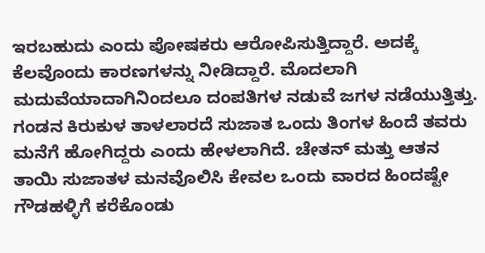ಇರಬಹುದು ಎಂದು ಪೋಷಕರು ಆರೋಪಿಸುತ್ತಿದ್ದಾರೆ. ಅದಕ್ಕೆ ಕೆಲವೊಂದು ಕಾರಣಗಳನ್ನು ನೀಡಿದ್ದಾರೆ. ಮೊದಲಾಗಿ ಮದುವೆಯಾದಾಗಿನಿಂದಲೂ ದಂಪತಿಗಳ ನಡುವೆ ಜಗಳ ನಡೆಯುತ್ತಿತ್ತು. ಗಂಡನ ಕಿರುಕುಳ ತಾಳಲಾರದೆ ಸುಜಾತ ಒಂದು ತಿಂಗಳ ಹಿಂದೆ ತವರು ಮನೆಗೆ ಹೋಗಿದ್ದರು ಎಂದು ಹೇಳಲಾಗಿದೆ. ಚೇತನ್ ಮತ್ತು ಆತನ ತಾಯಿ ಸುಜಾತಳ ಮನವೊಲಿಸಿ ಕೇವಲ ಒಂದು ವಾರದ ಹಿಂದಷ್ಟೇ ಗೌಡಹಳ್ಳಿಗೆ ಕರೆಕೊಂಡು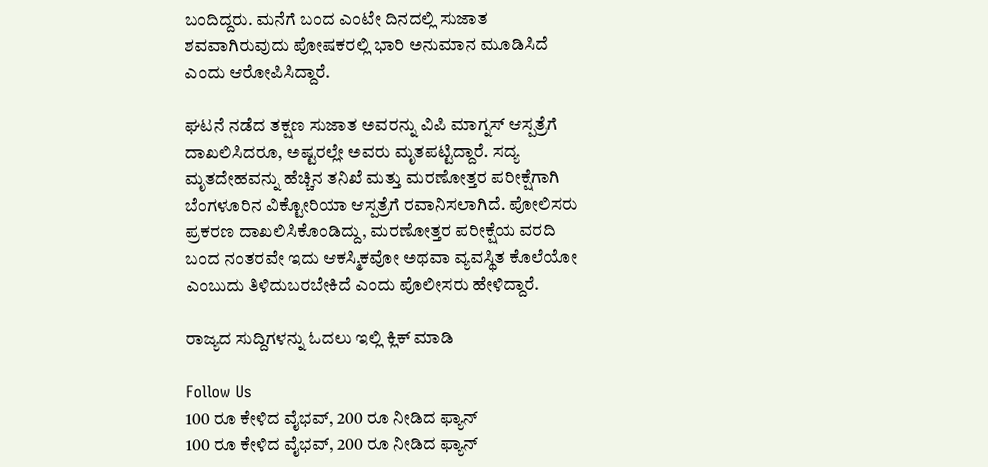ಬಂದಿದ್ದರು. ಮನೆಗೆ ಬಂದ ಎಂಟೇ ದಿನದಲ್ಲಿ ಸುಜಾತ ಶವವಾಗಿರುವುದು ಪೋಷಕರಲ್ಲಿ ಭಾರಿ ಅನುಮಾನ ಮೂಡಿಸಿದೆ ಎಂದು ಆರೋಪಿಸಿದ್ದಾರೆ.

ಘಟನೆ ನಡೆದ ತಕ್ಷಣ ಸುಜಾತ ಅವರನ್ನು ವಿಪಿ ಮಾಗ್ನಸ್ ಆಸ್ಪತ್ರೆಗೆ ದಾಖಲಿಸಿದರೂ, ಅಷ್ಟರಲ್ಲೇ ಅವರು ಮೃತಪಟ್ಟಿದ್ದಾರೆ. ಸದ್ಯ ಮೃತದೇಹವನ್ನು ಹೆಚ್ಚಿನ ತನಿಖೆ ಮತ್ತು ಮರಣೋತ್ತರ ಪರೀಕ್ಷೆಗಾಗಿ ಬೆಂಗಳೂರಿನ ವಿಕ್ಟೋರಿಯಾ ಆಸ್ಪತ್ರೆಗೆ ರವಾನಿಸಲಾಗಿದೆ. ಪೋಲಿಸರು ಪ್ರಕರಣ ದಾಖಲಿಸಿಕೊಂಡಿದ್ದು, ಮರಣೋತ್ತರ ಪರೀಕ್ಷೆಯ ವರದಿ ಬಂದ ನಂತರವೇ ಇದು ಆಕಸ್ಮಿಕವೋ ಅಥವಾ ವ್ಯವಸ್ಥಿತ ಕೊಲೆಯೋ ಎಂಬುದು ತಿಳಿದುಬರಬೇಕಿದೆ ಎಂದು ಪೊಲೀಸರು ಹೇಳಿದ್ದಾರೆ.

ರಾಜ್ಯದ ಸುದ್ದಿಗಳನ್ನು ಓದಲು ಇಲ್ಲಿ ಕ್ಲಿಕ್ ಮಾಡಿ

Follow Us
100 ರೂ ಕೇಳಿದ ವೈಭವ್, 200 ರೂ ನೀಡಿದ ಫ್ಯಾನ್
100 ರೂ ಕೇಳಿದ ವೈಭವ್, 200 ರೂ ನೀಡಿದ ಫ್ಯಾನ್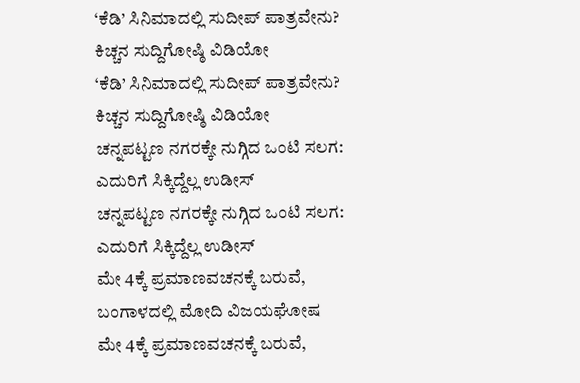‘ಕೆಡಿ’ ಸಿನಿಮಾದಲ್ಲಿ ಸುದೀಪ್ ಪಾತ್ರವೇನು? ಕಿಚ್ಚನ ಸುದ್ದಿಗೋಷ್ಠಿ ವಿಡಿಯೋ
‘ಕೆಡಿ’ ಸಿನಿಮಾದಲ್ಲಿ ಸುದೀಪ್ ಪಾತ್ರವೇನು? ಕಿಚ್ಚನ ಸುದ್ದಿಗೋಷ್ಠಿ ವಿಡಿಯೋ
ಚನ್ನಪಟ್ಟಣ ನಗರಕ್ಕೇ ನುಗ್ಗಿದ ಒಂಟಿ ಸಲಗ: ಎದುರಿಗೆ ಸಿಕ್ಕಿದ್ದೆಲ್ಲ ಉಡೀಸ್
ಚನ್ನಪಟ್ಟಣ ನಗರಕ್ಕೇ ನುಗ್ಗಿದ ಒಂಟಿ ಸಲಗ: ಎದುರಿಗೆ ಸಿಕ್ಕಿದ್ದೆಲ್ಲ ಉಡೀಸ್
ಮೇ 4ಕ್ಕೆ ಪ್ರಮಾಣವಚನಕ್ಕೆ ಬರುವೆ, ಬಂಗಾಳದಲ್ಲಿ ಮೋದಿ ವಿಜಯಘೋಷ
ಮೇ 4ಕ್ಕೆ ಪ್ರಮಾಣವಚನಕ್ಕೆ ಬರುವೆ,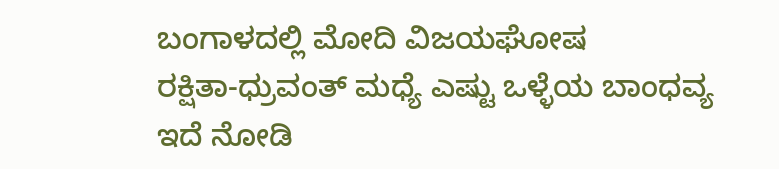ಬಂಗಾಳದಲ್ಲಿ ಮೋದಿ ವಿಜಯಘೋಷ
ರಕ್ಷಿತಾ-ಧ್ರುವಂತ್ ಮಧ್ಯೆ ಎಷ್ಟು ಒಳ್ಳೆಯ ಬಾಂಧವ್ಯ ಇದೆ ನೋಡಿ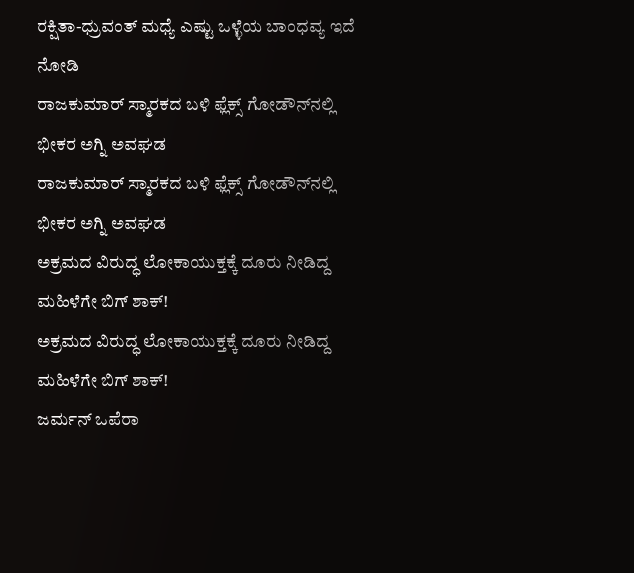ರಕ್ಷಿತಾ-ಧ್ರುವಂತ್ ಮಧ್ಯೆ ಎಷ್ಟು ಒಳ್ಳೆಯ ಬಾಂಧವ್ಯ ಇದೆ ನೋಡಿ
ರಾಜಕುಮಾರ್ ಸ್ಮಾರಕದ ಬಳಿ ಫ್ಲೆಕ್ಸ್ ಗೋಡೌನ್‌ನಲ್ಲಿ ಭೀಕರ ಅಗ್ನಿ ಅವಘಡ
ರಾಜಕುಮಾರ್ ಸ್ಮಾರಕದ ಬಳಿ ಫ್ಲೆಕ್ಸ್ ಗೋಡೌನ್‌ನಲ್ಲಿ ಭೀಕರ ಅಗ್ನಿ ಅವಘಡ
ಅಕ್ರಮದ ವಿರುದ್ಧ ಲೋಕಾಯುಕ್ತಕ್ಕೆ ದೂರು ನೀಡಿದ್ದ ಮಹಿಳೆಗೇ ಬಿಗ್ ಶಾಕ್!
ಅಕ್ರಮದ ವಿರುದ್ಧ ಲೋಕಾಯುಕ್ತಕ್ಕೆ ದೂರು ನೀಡಿದ್ದ ಮಹಿಳೆಗೇ ಬಿಗ್ ಶಾಕ್!
ಜರ್ಮನ್ ಒಪೆರಾ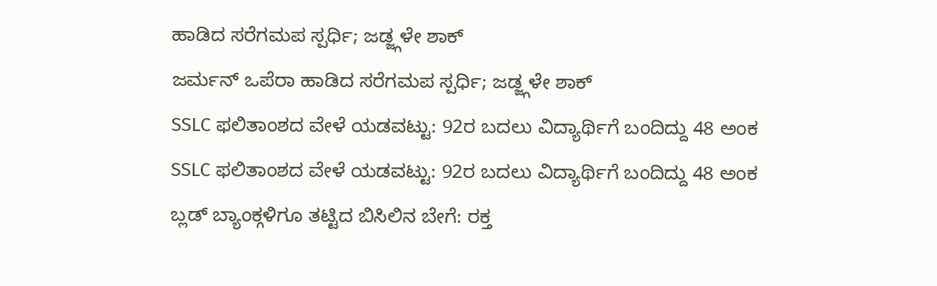ಹಾಡಿದ ಸರೆಗಮಪ ಸ್ಪರ್ಧಿ; ಜಡ್ಜ್ಗಳೇ ಶಾಕ್
ಜರ್ಮನ್ ಒಪೆರಾ ಹಾಡಿದ ಸರೆಗಮಪ ಸ್ಪರ್ಧಿ; ಜಡ್ಜ್ಗಳೇ ಶಾಕ್
SSLC ಫಲಿತಾಂಶದ ವೇಳೆ ಯಡವಟ್ಟು: 92ರ ಬದಲು ವಿದ್ಯಾರ್ಥಿಗೆ ಬಂದಿದ್ದು 48 ಅಂಕ
SSLC ಫಲಿತಾಂಶದ ವೇಳೆ ಯಡವಟ್ಟು: 92ರ ಬದಲು ವಿದ್ಯಾರ್ಥಿಗೆ ಬಂದಿದ್ದು 48 ಅಂಕ
ಬ್ಲಡ್ ಬ್ಯಾಂಕ್ಗಳಿಗೂ ತಟ್ಟಿದ ಬಿಸಿಲಿನ ಬೇಗೆ: ರಕ್ತ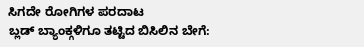ಸಿಗದೇ ರೋಗಿಗಳ ಪರದಾಟ
ಬ್ಲಡ್ ಬ್ಯಾಂಕ್ಗಳಿಗೂ ತಟ್ಟಿದ ಬಿಸಿಲಿನ ಬೇಗೆ: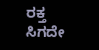ರಕ್ತ ಸಿಗದೇ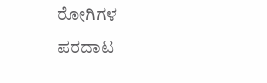ರೋಗಿಗಳ ಪರದಾಟ